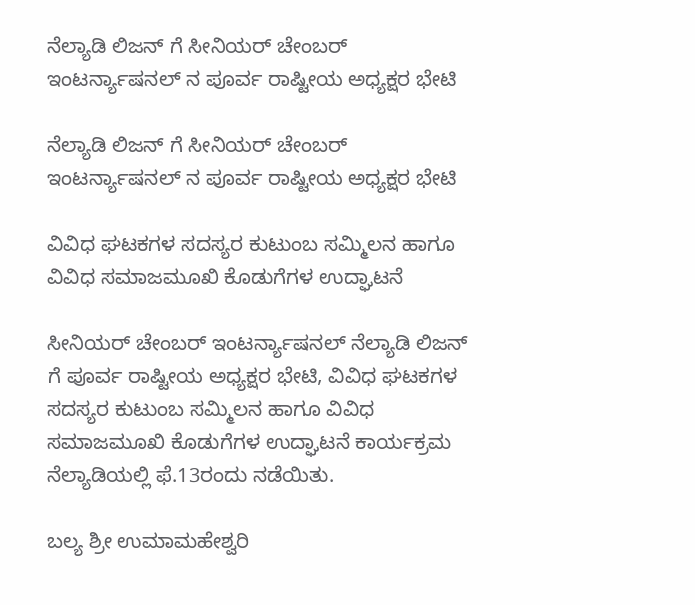ನೆಲ್ಯಾಡಿ ಲಿಜನ್ ಗೆ ಸೀನಿಯರ್ ಚೇಂಬರ್ ಇಂಟರ್ನ್ಯಾಷನಲ್ ನ ಪೂರ್ವ ರಾಷ್ಟೀಯ ಅಧ್ಯಕ್ಷರ ಭೇಟಿ

ನೆಲ್ಯಾಡಿ ಲಿಜನ್ ಗೆ ಸೀನಿಯರ್ ಚೇಂಬರ್ ಇಂಟರ್ನ್ಯಾಷನಲ್ ನ ಪೂರ್ವ ರಾಷ್ಟೀಯ ಅಧ್ಯಕ್ಷರ ಭೇಟಿ

ವಿವಿಧ ಘಟಕಗಳ ಸದಸ್ಯರ ಕುಟುಂಬ ಸಮ್ಮಿಲನ ಹಾಗೂ ವಿವಿಧ ಸಮಾಜಮೂಖಿ ಕೊಡುಗೆಗಳ ಉದ್ಘಾಟನೆ

ಸೀನಿಯರ್ ಚೇಂಬರ್ ಇಂಟರ್ನ್ಯಾಷನಲ್ ನೆಲ್ಯಾಡಿ ಲಿಜನ್ ಗೆ ಪೂರ್ವ ರಾಷ್ಟೀಯ ಅಧ್ಯಕ್ಷರ ಭೇಟಿ, ವಿವಿಧ ಘಟಕಗಳ ಸದಸ್ಯರ ಕುಟುಂಬ ಸಮ್ಮಿಲನ ಹಾಗೂ ವಿವಿಧ ಸಮಾಜಮೂಖಿ ಕೊಡುಗೆಗಳ ಉದ್ಘಾಟನೆ ಕಾರ್ಯಕ್ರಮ ನೆಲ್ಯಾಡಿಯಲ್ಲಿ ಫೆ.13ರಂದು ನಡೆಯಿತು.

ಬಲ್ಯ ಶ್ರೀ ಉಮಾಮಹೇಶ್ವರಿ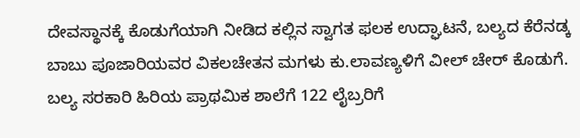ದೇವಸ್ಥಾನಕ್ಕೆ ಕೊಡುಗೆಯಾಗಿ ನೀಡಿದ ಕಲ್ಲಿನ ಸ್ವಾಗತ ಫಲಕ ಉದ್ಘಾಟನೆ, ಬಲ್ಯದ ಕೆರೆನಡ್ಕ ಬಾಬು ಪೂಜಾರಿಯವರ ವಿಕಲಚೇತನ ಮಗಳು ಕು.ಲಾವಣ್ಯಳಿಗೆ ವೀಲ್ ಚೇರ್ ಕೊಡುಗೆ. ಬಲ್ಯ ಸರಕಾರಿ ಹಿರಿಯ ಪ್ರಾಥಮಿಕ ಶಾಲೆಗೆ 122 ಲೈಬ್ರರಿಗೆ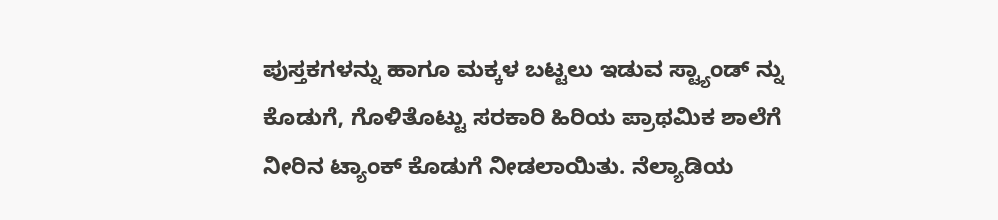ಪುಸ್ತಕಗಳನ್ನು ಹಾಗೂ ಮಕ್ಕಳ ಬಟ್ಟಲು ಇಡುವ ಸ್ಟ್ಯಾಂಡ್ ನ್ನು ಕೊಡುಗೆ, ಗೊಳಿತೊಟ್ಟು ಸರಕಾರಿ ಹಿರಿಯ ಪ್ರಾಥಮಿಕ ಶಾಲೆಗೆ ನೀರಿನ ಟ್ಯಾಂಕ್ ಕೊಡುಗೆ ನೀಡಲಾಯಿತು. ನೆಲ್ಯಾಡಿಯ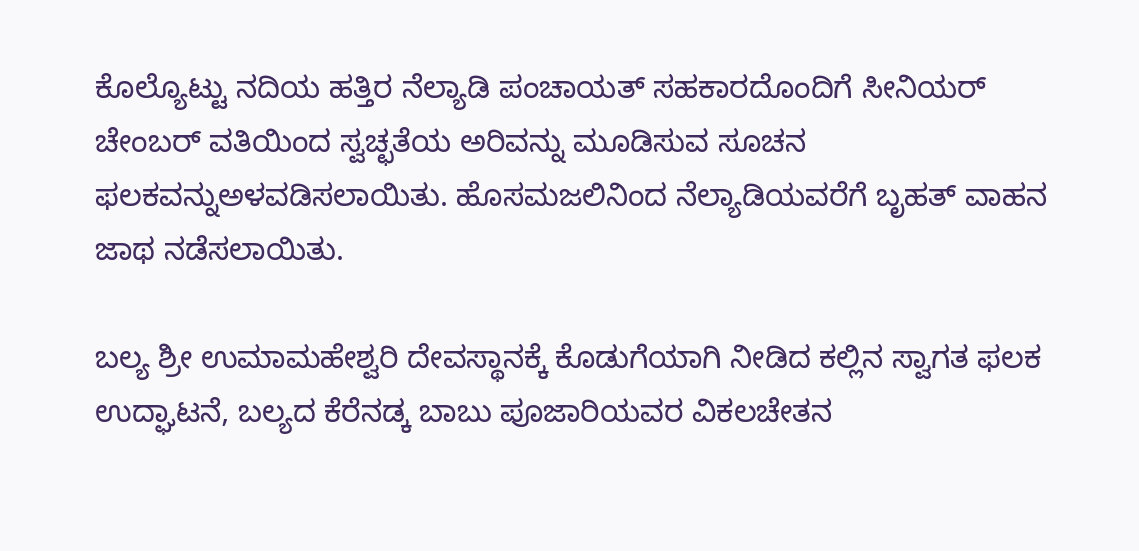ಕೊಲ್ಯೊಟ್ಟು ನದಿಯ ಹತ್ತಿರ ನೆಲ್ಯಾಡಿ ಪಂಚಾಯತ್ ಸಹಕಾರದೊಂದಿಗೆ ಸೀನಿಯರ್ ಚೇಂಬರ್ ವತಿಯಿಂದ ಸ್ವಚ್ಛತೆಯ ಅರಿವನ್ನು ಮೂಡಿಸುವ ಸೂಚನ ಫಲಕವನ್ನುಅಳವಡಿಸಲಾಯಿತು. ಹೊಸಮಜಲಿನಿಂದ ನೆಲ್ಯಾಡಿಯವರೆಗೆ ಬೃಹತ್ ವಾಹನ ಜಾಥ ನಡೆಸಲಾಯಿತು.

ಬಲ್ಯ ಶ್ರೀ ಉಮಾಮಹೇಶ್ವರಿ ದೇವಸ್ಥಾನಕ್ಕೆ ಕೊಡುಗೆಯಾಗಿ ನೀಡಿದ ಕಲ್ಲಿನ ಸ್ವಾಗತ ಫಲಕ ಉದ್ಘಾಟನೆ, ಬಲ್ಯದ ಕೆರೆನಡ್ಕ ಬಾಬು ಪೂಜಾರಿಯವರ ವಿಕಲಚೇತನ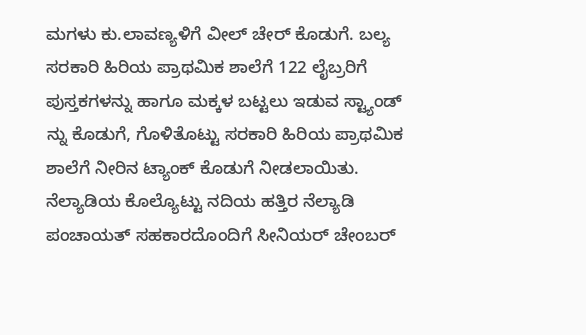ಮಗಳು ಕು.ಲಾವಣ್ಯಳಿಗೆ ವೀಲ್ ಚೇರ್ ಕೊಡುಗೆ. ಬಲ್ಯ ಸರಕಾರಿ ಹಿರಿಯ ಪ್ರಾಥಮಿಕ ಶಾಲೆಗೆ 122 ಲೈಬ್ರರಿಗೆ ಪುಸ್ತಕಗಳನ್ನು ಹಾಗೂ ಮಕ್ಕಳ ಬಟ್ಟಲು ಇಡುವ ಸ್ಟ್ಯಾಂಡ್ ನ್ನು ಕೊಡುಗೆ, ಗೊಳಿತೊಟ್ಟು ಸರಕಾರಿ ಹಿರಿಯ ಪ್ರಾಥಮಿಕ ಶಾಲೆಗೆ ನೀರಿನ ಟ್ಯಾಂಕ್ ಕೊಡುಗೆ ನೀಡಲಾಯಿತು. ನೆಲ್ಯಾಡಿಯ ಕೊಲ್ಯೊಟ್ಟು ನದಿಯ ಹತ್ತಿರ ನೆಲ್ಯಾಡಿ ಪಂಚಾಯತ್ ಸಹಕಾರದೊಂದಿಗೆ ಸೀನಿಯರ್ ಚೇಂಬರ್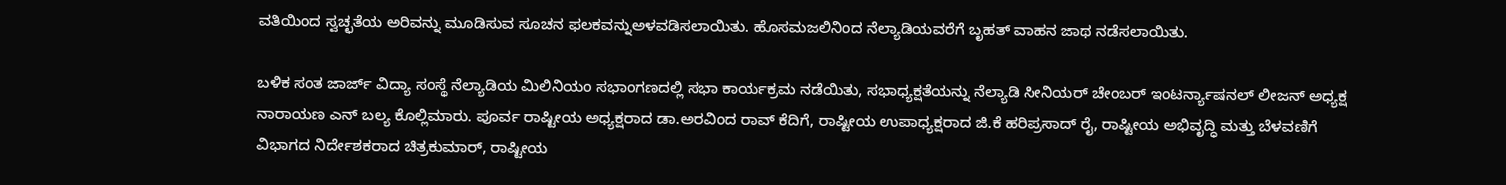ವತಿಯಿಂದ ಸ್ವಚ್ಛತೆಯ ಅರಿವನ್ನು ಮೂಡಿಸುವ ಸೂಚನ ಫಲಕವನ್ನುಅಳವಡಿಸಲಾಯಿತು. ಹೊಸಮಜಲಿನಿಂದ ನೆಲ್ಯಾಡಿಯವರೆಗೆ ಬೃಹತ್ ವಾಹನ ಜಾಥ ನಡೆಸಲಾಯಿತು.

ಬಳಿಕ ಸಂತ ಜಾರ್ಜ್ ವಿದ್ಯಾ ಸಂಸ್ಥೆ ನೆಲ್ಯಾಡಿಯ ಮಿಲಿನಿಯಂ ಸಭಾಂಗಣದಲ್ಲಿ ಸಭಾ ಕಾರ್ಯಕ್ರಮ ನಡೆಯಿತು, ಸಭಾಧ್ಯಕ್ಷತೆಯನ್ನು ನೆಲ್ಯಾಡಿ ಸೀನಿಯರ್ ಚೇಂಬರ್ ಇಂಟರ್ನ್ಯಾಷನಲ್ ಲೀಜನ್ ಅಧ್ಯಕ್ಷ ನಾರಾಯಣ ಎನ್ ಬಲ್ಯ ಕೊಲ್ಲಿಮಾರು. ಪೂರ್ವ ರಾಷ್ಟೀಯ ಅಧ್ಯಕ್ಷರಾದ ಡಾ.ಅರವಿಂದ ರಾವ್ ಕೆದಿಗೆ, ರಾಷ್ಟೀಯ ಉಪಾಧ್ಯಕ್ಷರಾದ ಜಿ.ಕೆ ಹರಿಪ್ರಸಾದ್ ರೈ, ರಾಷ್ಟೀಯ ಅಭಿವೃದ್ಧಿ ಮತ್ತು ಬೆಳವಣಿಗೆ ವಿಭಾಗದ ನಿರ್ದೇಶಕರಾದ ಚಿತ್ರಕುಮಾರ್, ರಾಷ್ಟೀಯ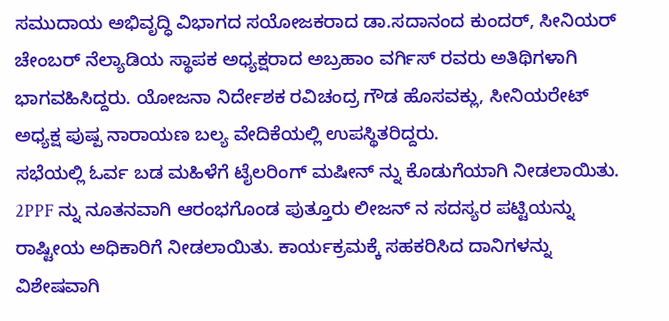ಸಮುದಾಯ ಅಭಿವೃದ್ಧಿ ವಿಭಾಗದ ಸಯೋಜಕರಾದ ಡಾ.ಸದಾನಂದ ಕುಂದರ್, ಸೀನಿಯರ್ ಚೇಂಬರ್ ನೆಲ್ಯಾಡಿಯ ಸ್ಥಾಪಕ ಅಧ್ಯಕ್ಷರಾದ ಅಬ್ರಹಾಂ ವರ್ಗಿಸ್ ರವರು ಅತಿಥಿಗಳಾಗಿ ಭಾಗವಹಿಸಿದ್ದರು. ಯೋಜನಾ ನಿರ್ದೇಶಕ ರವಿಚಂದ್ರ ಗೌಡ ಹೊಸವಕ್ಲು, ಸೀನಿಯರೇಟ್ ಅಧ್ಯಕ್ಷ ಪುಷ್ಪ ನಾರಾಯಣ ಬಲ್ಯ ವೇದಿಕೆಯಲ್ಲಿ ಉಪಸ್ಥಿತರಿದ್ದರು.
ಸಭೆಯಲ್ಲಿ ಓರ್ವ ಬಡ ಮಹಿಳೆಗೆ ಟೈಲರಿಂಗ್ ಮಷೀನ್ ನ್ನು ಕೊಡುಗೆಯಾಗಿ ನೀಡಲಾಯಿತು. 2PPF ನ್ನು ನೂತನವಾಗಿ ಆರಂಭಗೊಂಡ ಪುತ್ತೂರು ಲೀಜನ್ ನ ಸದಸ್ಯರ ಪಟ್ಟಿಯನ್ನು ರಾಷ್ಟೀಯ ಅಧಿಕಾರಿಗೆ ನೀಡಲಾಯಿತು. ಕಾರ್ಯಕ್ರಮಕ್ಕೆ ಸಹಕರಿಸಿದ ದಾನಿಗಳನ್ನು ವಿಶೇಷವಾಗಿ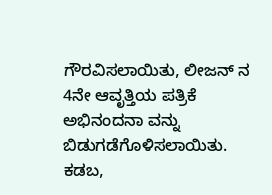ಗೌರವಿಸಲಾಯಿತು, ಲೀಜನ್ ನ 4ನೇ ಆವೃತ್ತಿಯ ಪತ್ರಿಕೆ ಅಭಿನಂದನಾ ವನ್ನು ಬಿಡುಗಡೆಗೊಳಿಸಲಾಯಿತು.
ಕಡಬ,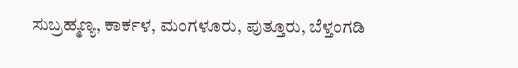ಸುಬ್ರಹ್ಮಣ್ಯ, ಕಾರ್ಕಳ, ಮಂಗಳೂರು, ಪುತ್ತೂರು, ಬೆಳ್ತಂಗಡಿ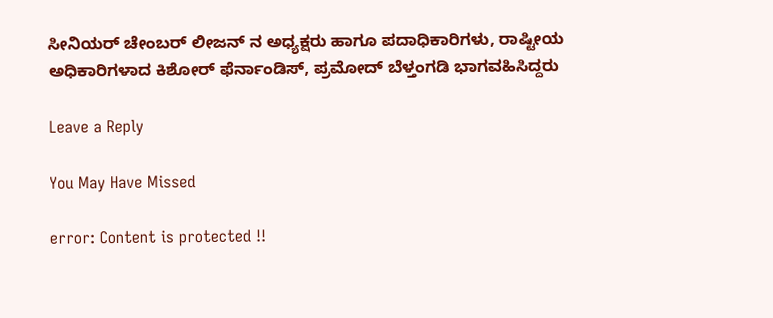ಸೀನಿಯರ್ ಚೇಂಬರ್ ಲೀಜನ್ ನ ಅಧ್ಯಕ್ಷರು ಹಾಗೂ ಪದಾಧಿಕಾರಿಗಳು, ರಾಷ್ಟೀಯ ಅಧಿಕಾರಿಗಳಾದ ಕಿಶೋರ್ ಫೆರ್ನಾಂಡಿಸ್, ಪ್ರಮೋದ್ ಬೆಳ್ತಂಗಡಿ ಭಾಗವಹಿಸಿದ್ದರು

Leave a Reply

You May Have Missed

error: Content is protected !!